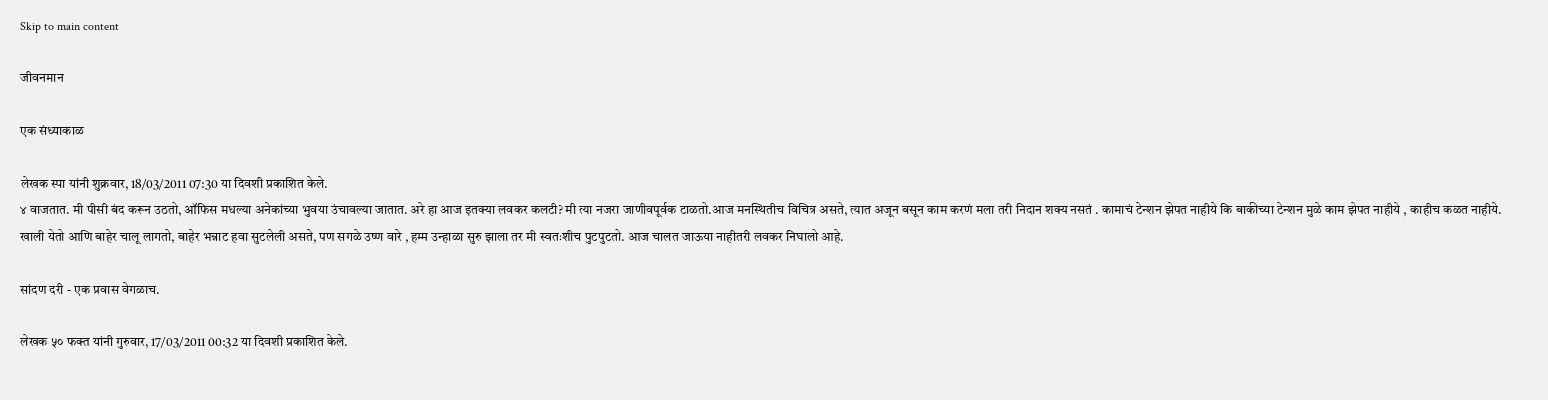Skip to main content

जीवनमान

एक संध्याकाळ

लेखक स्पा यांनी शुक्रवार, 18/03/2011 07:30 या दिवशी प्रकाशित केले.
४ वाजतात. मी पीसी बंद करून उठतो, ऑफिस मधल्या अनेकांच्या भुवया उंचावल्या जातात. अरे हा आज इतक्या लवकर कलटी? मी त्या नजरा जाणीवपूर्वक टाळतो.आज मनस्थितीच विचित्र असते, त्यात अजून बसून काम करणं मला तरी निदान शक्य नसतं . कामाचं टेन्शन झेपत नाहीये कि बाकीच्या टेन्शन मुळे काम झेपत नाहीये , काहीच कळत नाहीये. खाली येतो आणि बाहेर चालू लागतो, बाहेर भन्नाट हवा सुटलेली असते, पण सगळे उष्ण वारे , हम्म उन्हाळा सुरु झाला तर मी स्वतःशीच पुटपुटतो. आज चालत जाऊया नाहीतरी लवकर निघालो आहे.

सांदण दरी - एक प्रवास वेगळाच.

लेखक ५० फक्त यांनी गुरुवार, 17/03/2011 00:32 या दिवशी प्रकाशित केले.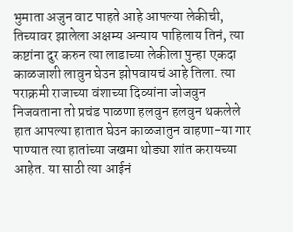भुमाता अजुन वाट पाहते आहे आपल्या लेकीची, तिच्यावर झालेला अक्षम्य अन्याय पाहिलाय तिनं, त्या कष्टांना दुर करुन त्या लाडाच्या लेकीला पुन्हा एकदा काळजाशी लावुन घेउन झोपवायचं आहे तिला. त्या पराक्रमी राजाच्या वंशाच्या दिव्यांना जोजवुन निजवताना तो प्रचंड पाळणा हलवुन हलवुन थकलेले हात आपल्या हातात घेउन काळजातुन वाहणा-या गार पाण्यात त्या हातांच्या जखमा थोड्या शांत करायच्या आहेत. या साठी त्या आईनं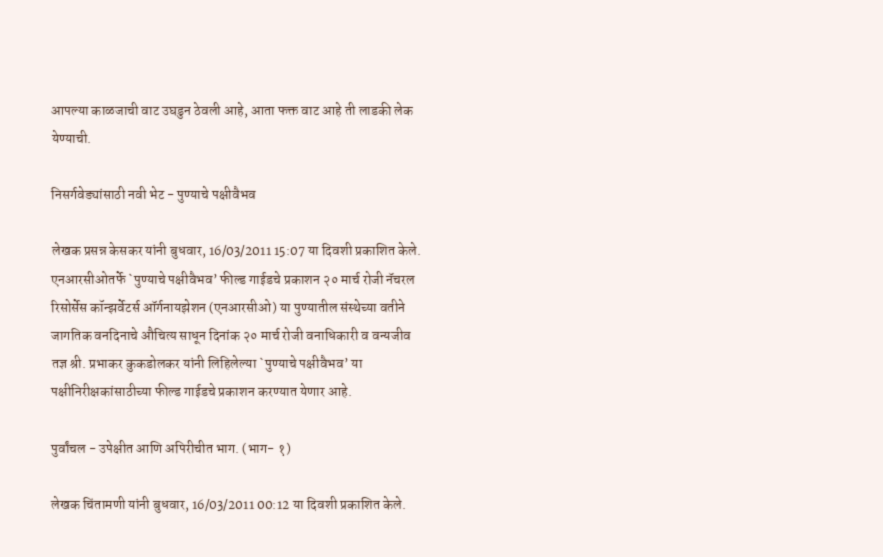आपल्या काळजाची वाट उघडुन ठेवली आहे, आता फक्त वाट आहे ती लाडकी लेक येण्याची.

निसर्गवेड्यांसाठी नवी भेट - पुण्याचे पक्षीवैभव

लेखक प्रसन्न केसकर यांनी बुधवार, 16/03/2011 15:07 या दिवशी प्रकाशित केले.
एनआरसीओतर्फे `पुण्याचे पक्षीवैभव’ फील्ड गाईडचे प्रकाशन २० मार्च रोजी नॅचरल रिसोर्सेस कॉन्झर्वेटर्स ऑर्गनायझेशन (एनआरसीओ) या पुण्यातील संस्थेच्या वतीने जागतिक वनदिनाचे औचित्य साधून दिनांक २० मार्च रोजी वनाधिकारी व वन्यजीव तज्ञ श्री. प्रभाकर कुकडोलकर यांनी लिहिलेल्या `पुण्याचे पक्षीवैभव’ या पक्षीनिरीक्षकांसाठीच्या फील्ड गाईडचे प्रकाशन करण्यात येणार आहे.

पुर्वांचल - उपेक्षीत आणि अपिरीचीत भाग. (भाग- १)

लेखक चिंतामणी यांनी बुधवार, 16/03/2011 00:12 या दिवशी प्रकाशित केले.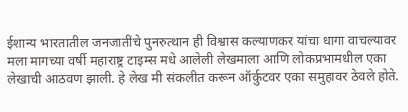ईशान्य भारतातील जनजातींचे पुनरुत्थान ही विश्वास कल्याणकर यांचा धागा वाचल्यावर मला मागच्या वर्षी महाराष्ट्र टाइम्स मधे आलेली लेखमाला आणि लोकप्रभामधील एका लेखाची आठवण झाली. हे लेख मी संकलीत करून ऑर्कुटवर एका समुहावर ठेवले होते.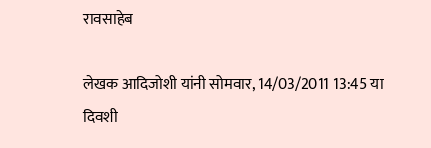रावसाहेब

लेखक आदिजोशी यांनी सोमवार, 14/03/2011 13:45 या दिवशी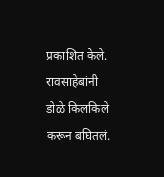प्रकाशित केले.
रावसाहेबांनी डोळे किलकिले करून बघितलं.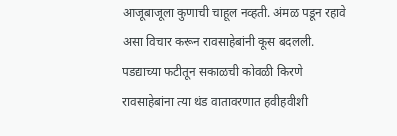आजूबाजूला कुणाची चाहूल नव्हती. अंमळ पडून रहावे असा विचार करून रावसाहेबांनी कूस बदलली. पडद्याच्या फटीतून सकाळची कोवळी किरणे रावसाहेबांना त्या थंड वातावरणात हवीहवीशी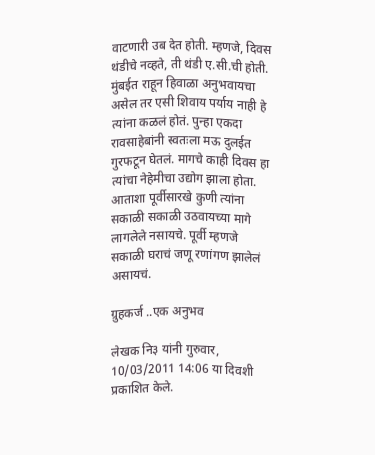वाटणारी उब देत होती. म्हणजे, दिवस थंडीचे नव्हते, ती थंडी ए.सी.ची होती. मुंबईत राहून हिवाळा अनुभवायचा असेल तर एसी शिवाय पर्याय नाही हे त्यांना कळलं होतं. पुन्हा एकदा रावसाहेबांनी स्वतःला मऊ दुलईत गुरफटून घेतलं. मागचे काही दिवस हा त्यांचा नेहेमीचा उद्योग झाला होता. आताशा पूर्वीसारखे कुणी त्यांना सकाळी सकाळी उठवायच्या मागे लागलेले नसायचे. पूर्वी म्हणजे सकाळी घराचं जणू रणांगण झालेलं असायचं.

ग्रुहकर्ज ..एक अनुभव

लेखक नि३ यांनी गुरुवार, 10/03/2011 14:06 या दिवशी प्रकाशित केले.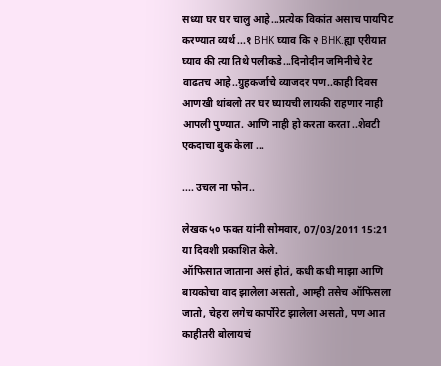सध्या घर घर चालु आहे...प्रत्येक विकांत असाच पायपिट करण्यात व्यर्थ ...१ BHK घ्याव कि २ BHK.ह्या एरीयात घ्याव की त्या तिथे पलीकडे...दिनोदीन जमिनीचे रेट वाढतच आहे..ग्रुहकर्जाचे व्याजदर पण..काही दिवस आणखी थांबलो तर घर घ्यायची लायकी राहणार नाही आपली पुण्यात. आणि नाही हो करता करता ..शेवटी एकदाचा बुक केला ...

.... उचल ना फोन..

लेखक ५० फक्त यांनी सोमवार, 07/03/2011 15:21 या दिवशी प्रकाशित केले.
ऑफिसात जाताना असं होतं, कधी कधी माझा आणि बायकोचा वाद झालेला असतो, आम्ही तसेच ऑफिसला जातो, चेहरा लगेच कार्पोरेट झालेला असतो, पण आत काहीतरी बोलायचं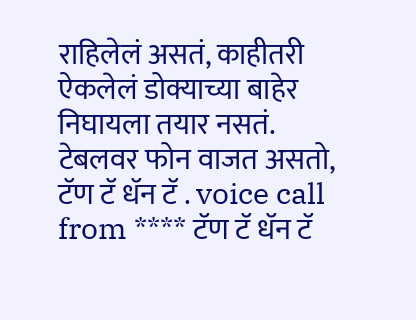राहिलेलं असतं, काहीतरी ऐकलेलं डोक्याच्या बाहेर निघायला तयार नसतं. टेबलवर फोन वाजत असतो, टॅण टॅ धॅन टॅ . voice call from **** टॅण टॅ धॅन टॅ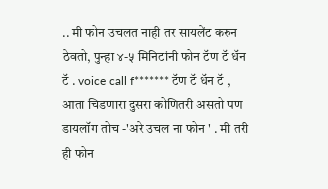.. मी फोन उचलत नाही तर सायलेंट करुन ठेवतो, पुन्हा ४-५ मिनिटांनी फोन टॅण टॅ धॅन टॅ . voice call f******* टॅण टॅ धॅन टॅ , आता चिडणारा दुसरा कोणितरी असतो पण डायलॉग तोच -'अरे उचल ना फोन ' . मी तरी ही फोन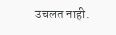उचलत नाही.